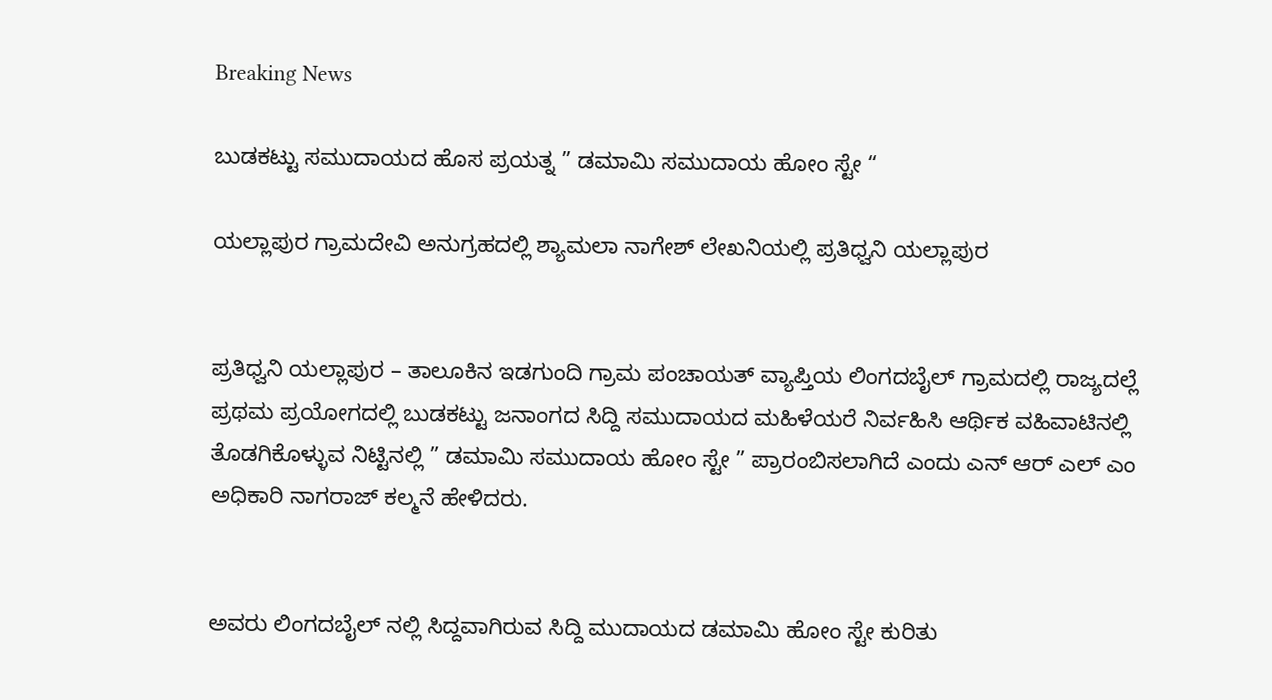Breaking News

ಬುಡಕಟ್ಟು ಸಮುದಾಯದ ಹೊಸ ಪ್ರಯತ್ನ ” ಡಮಾಮಿ ಸಮುದಾಯ ಹೋಂ ಸ್ಟೇ “

ಯಲ್ಲಾಪುರ ಗ್ರಾಮದೇವಿ ಅನುಗ್ರಹದಲ್ಲಿ ಶ್ಯಾಮಲಾ ನಾಗೇಶ್ ಲೇಖನಿಯಲ್ಲಿ ಪ್ರತಿಧ್ವನಿ ಯಲ್ಲಾಪುರ


ಪ್ರತಿಧ್ವನಿ ಯಲ್ಲಾಪುರ – ತಾಲೂಕಿನ ಇಡಗುಂದಿ ಗ್ರಾಮ ಪಂಚಾಯತ್ ವ್ಯಾಪ್ತಿಯ ಲಿಂಗದಬೈಲ್ ಗ್ರಾಮದಲ್ಲಿ ರಾಜ್ಯದಲ್ಲೆ ಪ್ರಥಮ ಪ್ರಯೋಗದಲ್ಲಿ ಬುಡಕಟ್ಟು ಜನಾಂಗದ ಸಿದ್ದಿ ಸಮುದಾಯದ ಮಹಿಳೆಯರೆ ನಿರ್ವಹಿಸಿ ಆರ್ಥಿಕ ವಹಿವಾಟಿನಲ್ಲಿ ತೊಡಗಿಕೊಳ್ಳುವ ನಿಟ್ಟಿನಲ್ಲಿ ” ಡಮಾಮಿ ಸಮುದಾಯ ಹೋಂ ಸ್ಟೇ ” ಪ್ರಾರಂಬಿಸಲಾಗಿದೆ ಎಂದು ಎನ್ ಆರ್ ಎಲ್ ಎಂ ಅಧಿಕಾರಿ ನಾಗರಾಜ್ ಕಲ್ಮನೆ ಹೇಳಿದರು.


ಅವರು ಲಿಂಗದಬೈಲ್ ನಲ್ಲಿ ಸಿದ್ದವಾಗಿರುವ ಸಿದ್ದಿ ಮುದಾಯದ ಡಮಾಮಿ ಹೋಂ ಸ್ಟೇ ಕುರಿತು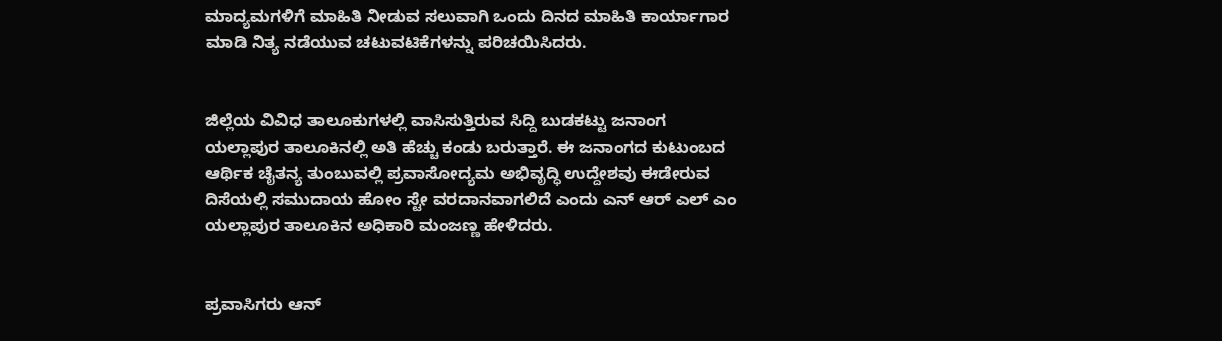ಮಾದ್ಯಮಗಳಿಗೆ ಮಾಹಿತಿ ನೀಡುವ ಸಲುವಾಗಿ ಒಂದು ದಿನದ ಮಾಹಿತಿ ಕಾರ್ಯಾಗಾರ ಮಾಡಿ ನಿತ್ಯ ನಡೆಯುವ ಚಟುವಟಿಕೆಗಳನ್ನು ಪರಿಚಯಿಸಿದರು.


ಜಿಲ್ಲೆಯ ವಿವಿಧ ತಾಲೂಕುಗಳಲ್ಲಿ ವಾಸಿಸುತ್ತಿರುವ‌ ಸಿದ್ದಿ ಬುಡಕಟ್ಟು ಜನಾಂಗ ಯಲ್ಲಾಪುರ ತಾಲೂಕಿನಲ್ಲಿ ಅತಿ ಹೆಚ್ಚು ಕಂಡು ಬರುತ್ತಾರೆ. ಈ ಜನಾಂಗದ ಕುಟುಂಬದ ಆರ್ಥಿಕ ಚೈತನ್ಯ ತುಂಬುವಲ್ಲಿ ಪ್ರವಾಸೋದ್ಯಮ ಅಭಿವೃದ್ಧಿ ಉದ್ದೇಶವು ಈಡೇರುವ ದಿಸೆಯಲ್ಲಿ ಸಮುದಾಯ ಹೋಂ ಸ್ಟೇ ವರದಾನವಾಗಲಿದೆ ಎಂದು ಎನ್ ಆರ್ ಎಲ್ ಎಂ ಯಲ್ಲಾಪುರ ತಾಲೂಕಿನ ಅಧಿಕಾರಿ ಮಂಜಣ್ಣ ಹೇಳಿದರು.


ಪ್ರವಾಸಿಗರು ಆನ್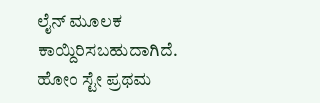ಲೈನ್ ಮೂಲಕ ಕಾಯ್ದಿರಿಸಬಹುದಾಗಿದೆ. ಹೋಂ ಸ್ಟೇ ಪ್ರಥಮ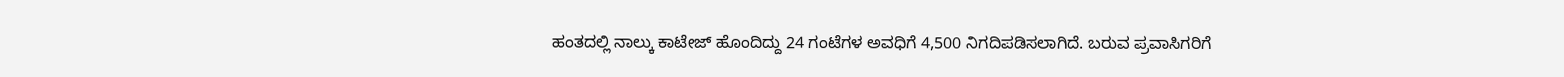ಹಂತದಲ್ಲಿ ನಾಲ್ಕು ಕಾಟೇಜ್ ಹೊಂದಿದ್ದು 24 ಗಂಟೆಗಳ ಅವಧಿಗೆ 4,500 ನಿಗದಿಪಡಿಸಲಾಗಿದೆ. ಬರುವ ಪ್ರವಾಸಿಗರಿಗೆ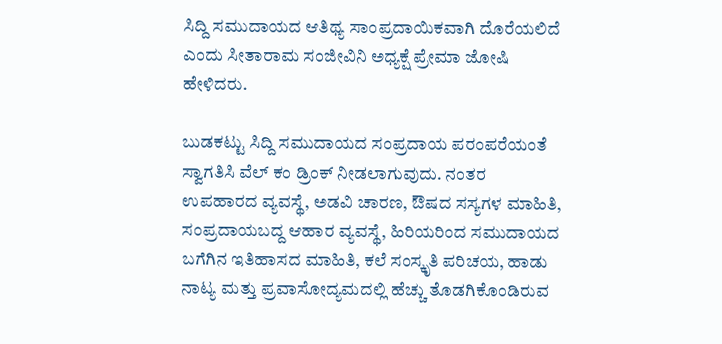ಸಿದ್ದಿ ಸಮುದಾಯದ ಆತಿಥ್ಯ ಸಾಂಪ್ರದಾಯಿಕವಾಗಿ ದೊರೆಯಲಿದೆ ಎಂದು ಸೀತಾರಾಮ ಸಂಜೀವಿನಿ ಅಧ್ಯಕ್ಷೆ ಪ್ರೇಮಾ ಜೋಷಿ ಹೇಳಿದರು.

ಬುಡಕಟ್ಟು ಸಿದ್ದಿ ಸಮುದಾಯದ ಸಂಪ್ರದಾಯ ಪರಂಪರೆಯಂತೆ ಸ್ವಾಗತಿಸಿ ವೆಲ್ ಕಂ ಡ್ರಿಂಕ್ ನೀಡಲಾಗುವುದು. ನಂತರ ಉಪಹಾರದ ವ್ಯವಸ್ಥೆ, ಅಡವಿ ಚಾರಣ, ಔಷದ ಸಸ್ಯಗಳ ಮಾಹಿತಿ, ಸಂಪ್ರದಾಯಬದ್ದ ಆಹಾರ ವ್ಯವಸ್ಥೆ, ಹಿರಿಯರಿಂದ ಸಮುದಾಯದ ಬಗೆಗಿನ ಇತಿಹಾಸದ ಮಾಹಿತಿ, ಕಲೆ ಸಂಸ್ಕೃತಿ ಪರಿಚಯ, ಹಾಡು ನಾಟ್ಯ ಮತ್ತು ಪ್ರವಾಸೋದ್ಯಮದಲ್ಲಿ ಹೆಚ್ಚು ತೊಡಗಿಕೊಂಡಿರುವ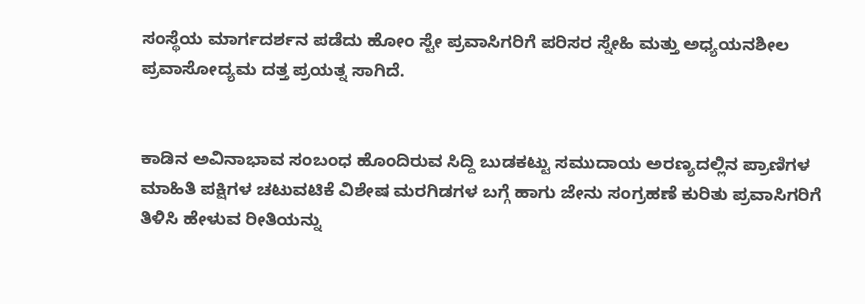ಸಂಸ್ಥೆಯ ಮಾರ್ಗದರ್ಶನ ಪಡೆದು ಹೋಂ ಸ್ಟೇ ಪ್ರವಾಸಿಗರಿಗೆ ಪರಿಸರ ಸ್ನೇಹಿ ಮತ್ತು ಅಧ್ಯಯನಶೀಲ ಪ್ರವಾಸೋದ್ಯಮ ದತ್ತ ಪ್ರಯತ್ನ ಸಾಗಿದೆ.


ಕಾಡಿನ ಅವಿನಾಭಾವ ಸಂಬಂಧ ಹೊಂದಿರುವ ಸಿದ್ದಿ ಬುಡಕಟ್ಟು ಸಮುದಾಯ ಅರಣ್ಯದಲ್ಲಿನ ಪ್ರಾಣಿಗಳ ಮಾಹಿತಿ ಪಕ್ಷಿಗಳ ಚಟುವಟಿಕೆ ವಿಶೇಷ ಮರಗಿಡಗಳ ಬಗ್ಗೆ ಹಾಗು ಜೇನು ಸಂಗ್ರಹಣೆ ಕುರಿತು ಪ್ರವಾಸಿಗರಿಗೆ ತಿಳಿಸಿ ಹೇಳುವ ರೀತಿಯನ್ನು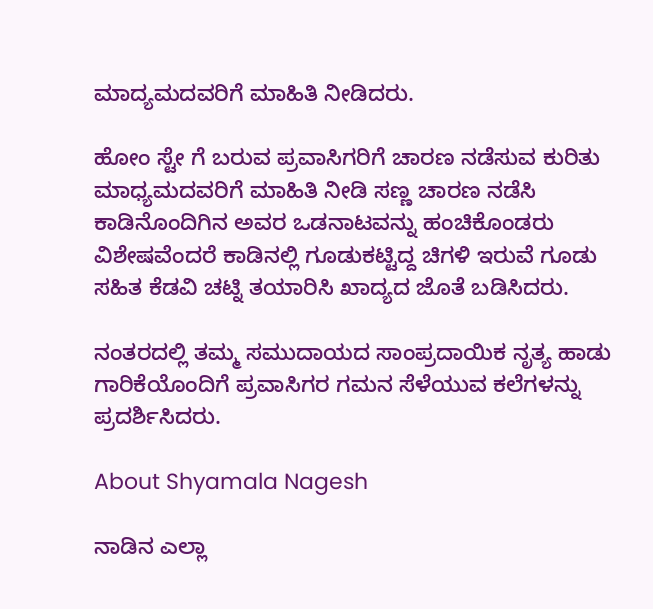ಮಾದ್ಯಮದವರಿಗೆ ಮಾಹಿತಿ ನೀಡಿದರು.

ಹೋಂ ಸ್ಟೇ ಗೆ ಬರುವ ಪ್ರವಾಸಿಗರಿಗೆ ಚಾರಣ ನಡೆಸುವ ಕುರಿತು ಮಾಧ್ಯಮದವರಿಗೆ ಮಾಹಿತಿ ನೀಡಿ ಸಣ್ಣ ಚಾರಣ ನಡೆಸಿ ಕಾಡಿನೊಂದಿಗಿನ ಅವರ ಒಡನಾಟವನ್ನು ಹಂಚಿಕೊಂಡರು ವಿಶೇಷವೆಂದರೆ ಕಾಡಿನಲ್ಲಿ ಗೂಡುಕಟ್ಟಿದ್ದ ಚಿಗಳಿ ಇರುವೆ ಗೂಡು ಸಹಿತ ಕೆಡವಿ ಚಟ್ನಿ ತಯಾರಿಸಿ ಖಾದ್ಯದ ಜೊತೆ ಬಡಿಸಿದರು.

ನಂತರದಲ್ಲಿ ತಮ್ಮ ಸಮುದಾಯದ ಸಾಂಪ್ರದಾಯಿಕ ನೃತ್ಯ ಹಾಡು ಗಾರಿಕೆಯೊಂದಿಗೆ ಪ್ರವಾಸಿಗರ ಗಮನ ಸೆಳೆಯುವ ಕಲೆಗಳನ್ನು ಪ್ರದರ್ಶಿಸಿದರು.

About Shyamala Nagesh

ನಾಡಿನ ಎಲ್ಲಾ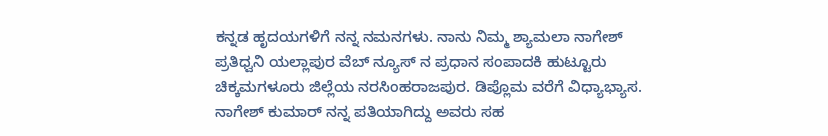ಕನ್ನಡ ಹೃದಯಗಳಿಗೆ ನನ್ನ ನಮನಗಳು. ನಾನು ನಿಮ್ಮ ಶ್ಯಾಮಲಾ ನಾಗೇಶ್ ಪ್ರತಿಧ್ವನಿ ಯಲ್ಲಾಪುರ ವೆಬ್ ನ್ಯೂಸ್ ನ ಪ್ರಧಾನ ಸಂಪಾದಕಿ ಹುಟ್ಟೂರು ಚಿಕ್ಕಮಗಳೂರು ಜಿಲ್ಲೆಯ ನರಸಿಂಹರಾಜಪುರ. ಡಿಪ್ಲೊಮ ವರೆಗೆ ವಿಧ್ಯಾಭ್ಯಾಸ. ನಾಗೇಶ್ ಕುಮಾರ್ ನನ್ನ ಪತಿಯಾಗಿದ್ದು ಅವರು ಸಹ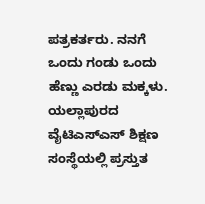ಪತ್ರಕರ್ತರು. ನನಗೆ ಒಂದು ಗಂಡು ಒಂದು ಹೆಣ್ಣು ಎರಡು ಮಕ್ಕಳು. ಯಲ್ಲಾಪುರದ ವೈಟಿಎಸ್ಎಸ್ ಶಿಕ್ಷಣ ಸಂಸ್ಥೆಯಲ್ಲಿ ಪ್ರಸ್ತುತ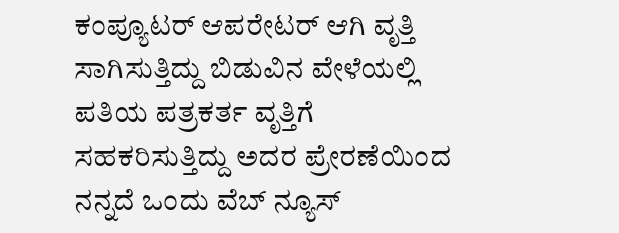ಕಂಪ್ಯೂಟರ್ ಆಪರೇಟರ್ ಆಗಿ ವೃತ್ತಿ ಸಾಗಿಸುತ್ತಿದ್ದು ಬಿಡುವಿನ ವೇಳೆಯಲ್ಲಿ ಪತಿಯ ಪತ್ರಕರ್ತ ವೃತ್ತಿಗೆ ಸಹಕರಿಸುತ್ತಿದ್ದು ಅದರ ಪ್ರೇರಣೆಯಿಂದ ನನ್ನದೆ ಒಂದು ವೆಬ್ ನ್ಯೂಸ್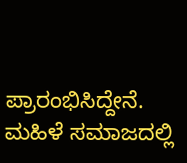ಪ್ರಾರಂಭಿಸಿದ್ದೇನೆ. ಮಹಿಳೆ ಸಮಾಜದಲ್ಲಿ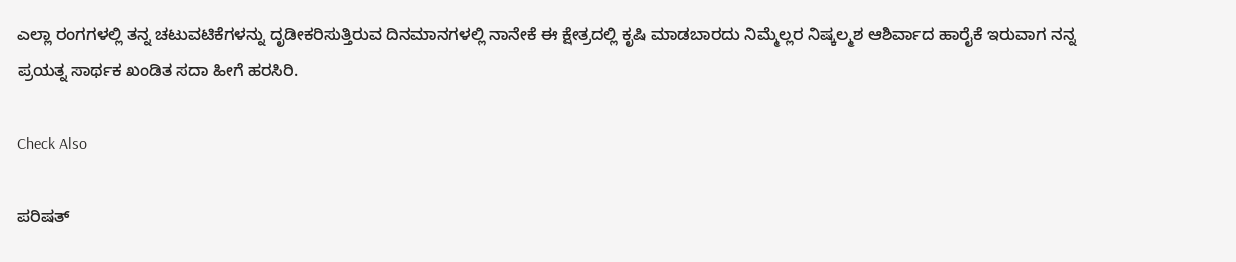ಎಲ್ಲಾ ರಂಗಗಳಲ್ಲಿ ತನ್ನ ಚಟುವಟಿಕೆಗಳನ್ನು ದೃಡೀಕರಿಸುತ್ತಿರುವ ದಿನಮಾನಗಳಲ್ಲಿ ನಾನೇಕೆ ಈ ಕ್ಷೇತ್ರದಲ್ಲಿ ಕೃಷಿ ಮಾಡಬಾರದು ನಿಮ್ಮೆಲ್ಲರ ನಿಷ್ಕಲ್ಮಶ ಆಶಿರ್ವಾದ ಹಾರೈಕೆ ಇರುವಾಗ ನನ್ನ ಪ್ರಯತ್ನ ಸಾರ್ಥಕ ಖಂಡಿತ ಸದಾ ಹೀಗೆ ಹರಸಿರಿ.

Check Also

ಪರಿಷತ್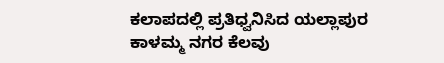ಕಲಾಪದಲ್ಲಿ ಪ್ರತಿಧ್ವನಿಸಿದ ಯಲ್ಲಾಪುರ ಕಾಳಮ್ಮ ನಗರ ಕೆಲವು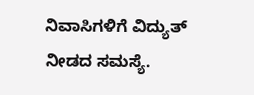ನಿವಾಸಿಗಳಿಗೆ ವಿದ್ಯುತ್ ನೀಡದ ಸಮಸ್ಯೆ.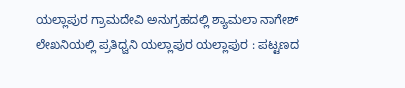ಯಲ್ಲಾಪುರ ಗ್ರಾಮದೇವಿ ಅನುಗ್ರಹದಲ್ಲಿ ಶ್ಯಾಮಲಾ ನಾಗೇಶ್ ಲೇಖನಿಯಲ್ಲಿ ಪ್ರತಿಧ್ವನಿ ಯಲ್ಲಾಪುರ ಯಲ್ಲಾಪುರ : ಪಟ್ಟಣದ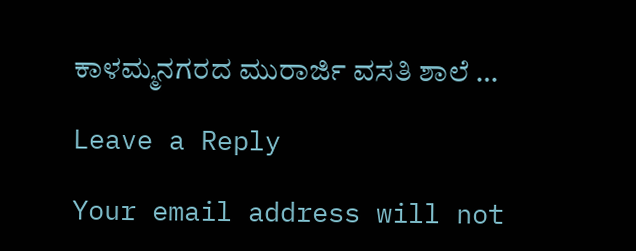ಕಾಳಮ್ಮನಗರದ ಮುರಾರ್ಜಿ ವಸತಿ ಶಾಲೆ …

Leave a Reply

Your email address will not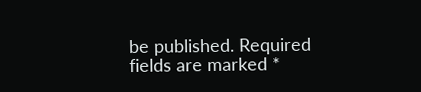be published. Required fields are marked *